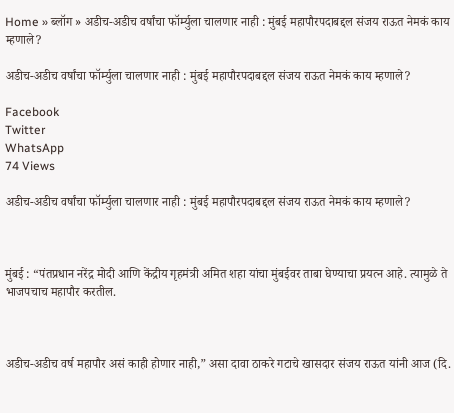Home » ब्लॉग » अडीच-अडीच वर्षांचा फॉर्म्युला चालणार नाही : मुंबई महापौरपदाबद्दल संजय राऊत नेमकं काय म्हणाले?

अडीच-अडीच वर्षांचा फॉर्म्युला चालणार नाही : मुंबई महापौरपदाबद्दल संजय राऊत नेमकं काय म्हणाले?

Facebook
Twitter
WhatsApp
74 Views

अडीच-अडीच वर्षांचा फॉर्म्युला चालणार नाही : मुंबई महापौरपदाबद्दल संजय राऊत नेमकं काय म्हणाले?



मुंबई : “पंतप्रधान नरेंद्र मोदी आणि केंद्रीय गृहमंत्री अमित शहा यांचा मुंबईवर ताबा घेण्याचा प्रयत्न आहे. त्यामुळे ते भाजपचाच महापौर करतील.



अडीच-अडीच वर्ष महापौर असं काही होणार नाही,” असा दावा ठाकरे गटाचे खासदार संजय राऊत यांनी आज (दि.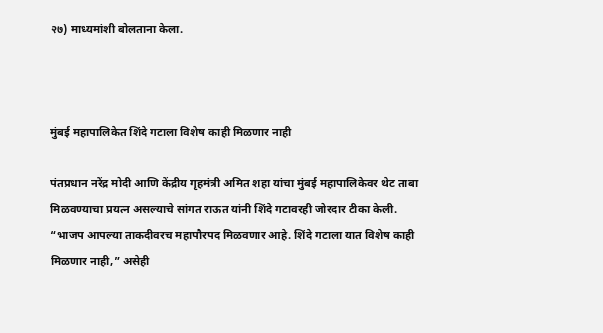२७) माध्यमांशी बोलताना केला.



मुंबई महापालिकेत शिंदे गटाला विशेष काही मिळणार नाही

पंतप्रधान नरेंद्र मोदी आणि केंद्रीय गृहमंत्री अमित शहा यांचा मुंबई महापालिकेवर थेट ताबा मिळवण्याचा प्रयत्न असल्याचे सांगत राऊत यांनी शिंदे गटावरही जोरदार टीका केली. “भाजप आपल्या ताकदीवरच महापौरपद मिळवणार आहे. शिंदे गटाला यात विशेष काही मिळणार नाही,” असेही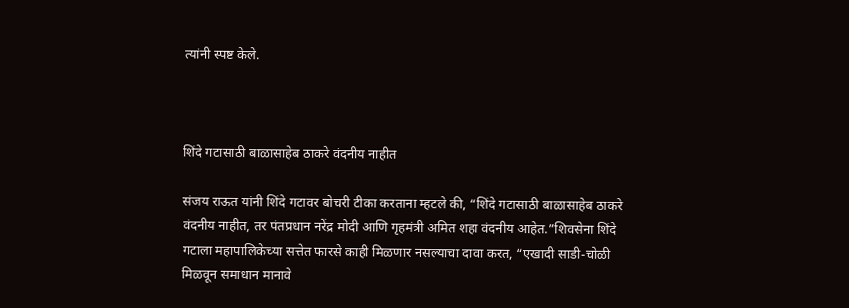त्यांनी स्पष्ट केले.



शिंदे गटासाठी बाळासाहेब ठाकरे वंदनीय नाहीत

संजय राऊत यांनी शिंदे गटावर बोचरी टीका करताना म्हटले की, “शिंदे गटासाठी बाळासाहेब ठाकरे वंदनीय नाहीत, तर पंतप्रधान नरेंद्र मोदी आणि गृहमंत्री अमित शहा वंदनीय आहेत.”शिवसेना शिंदे गटाला महापालिकेच्या सत्तेत फारसे काही मिळणार नसल्याचा दावा करत, “एखादी साडी-चोळी मिळवून समाधान मानावे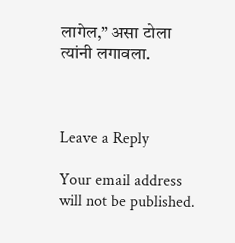लागेल,” असा टोला त्यांनी लगावला.



Leave a Reply

Your email address will not be published.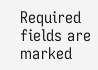Required fields are marked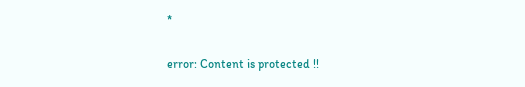*

error: Content is protected !!